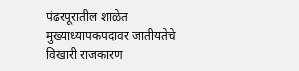पंढरपूरातील शाळेत मुख्याध्यापकपदावर जातीयतेचे विखारी राजकारण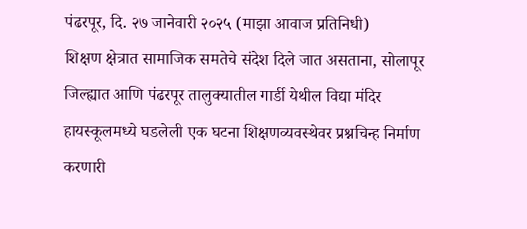पंढरपूर, दि. २७ जानेवारी २०२५ (माझा आवाज प्रतिनिधी)
शिक्षण क्षेत्रात सामाजिक समतेचे संदेश दिले जात असताना, सोलापूर जिल्ह्यात आणि पंढरपूर तालुक्यातील गार्डी येथील विद्या मंदिर हायस्कूलमध्ये घडलेली एक घटना शिक्षणव्यवस्थेवर प्रश्नचिन्ह निर्माण करणारी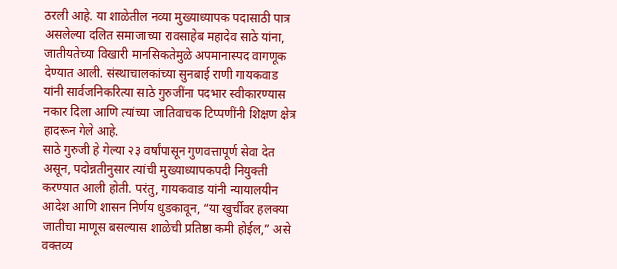ठरली आहे. या शाळेतील नव्या मुख्याध्यापक पदासाठी पात्र असलेल्या दलित समाजाच्या रावसाहेब महादेव साठे यांना, जातीयतेच्या विखारी मानसिकतेमुळे अपमानास्पद वागणूक देण्यात आली. संस्थाचालकांच्या सुनबाई राणी गायकवाड यांनी सार्वजनिकरित्या साठे गुरुजींना पदभार स्वीकारण्यास नकार दिला आणि त्यांच्या जातिवाचक टिप्पणींनी शिक्षण क्षेत्र हादरून गेले आहे.
साठे गुरुजी हे गेल्या २३ वर्षांपासून गुणवत्तापूर्ण सेवा देत असून, पदोन्नतीनुसार त्यांची मुख्याध्यापकपदी नियुक्ती करण्यात आली होती. परंतु, गायकवाड यांनी न्यायालयीन आदेश आणि शासन निर्णय धुडकावून, “या खुर्चीवर हलक्या जातीचा माणूस बसल्यास शाळेची प्रतिष्ठा कमी होईल,” असे वक्तव्य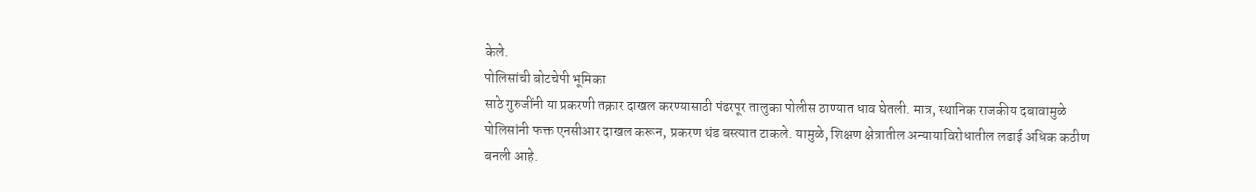केले.
पोलिसांची बोटचेपी भूमिका
साठे गुरुजींनी या प्रकरणी तक्रार दाखल करण्यासाठी पंढरपूर तालुका पोलीस ठाण्यात धाव घेतली. मात्र, स्थानिक राजकीय दबावामुळे पोलिसांनी फक्त एनसीआर दाखल करून, प्रकरण थंड बस्त्यात टाकले. यामुळे, शिक्षण क्षेत्रातील अन्यायाविरोधातील लढाई अधिक कठीण बनली आहे.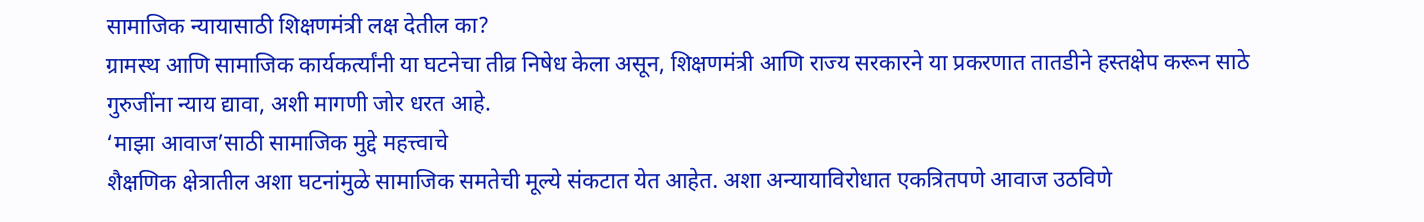सामाजिक न्यायासाठी शिक्षणमंत्री लक्ष देतील का?
ग्रामस्थ आणि सामाजिक कार्यकर्त्यांनी या घटनेचा तीव्र निषेध केला असून, शिक्षणमंत्री आणि राज्य सरकारने या प्रकरणात तातडीने हस्तक्षेप करून साठे गुरुजींना न्याय द्यावा, अशी मागणी जोर धरत आहे.
‘माझा आवाज’साठी सामाजिक मुद्दे महत्त्वाचे
शैक्षणिक क्षेत्रातील अशा घटनांमुळे सामाजिक समतेची मूल्ये संकटात येत आहेत. अशा अन्यायाविरोधात एकत्रितपणे आवाज उठविणे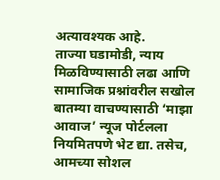अत्यावश्यक आहे.
ताज्या घडामोडी, न्याय मिळविण्यासाठी लढा आणि सामाजिक प्रश्नांवरील सखोल बातम्या वाचण्यासाठी ‘माझा आवाज’ न्यूज पोर्टलला नियमितपणे भेट द्या. तसेच, आमच्या सोशल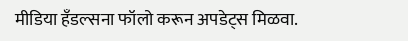मीडिया हँडल्सना फॉलो करून अपडेट्स मिळवा.